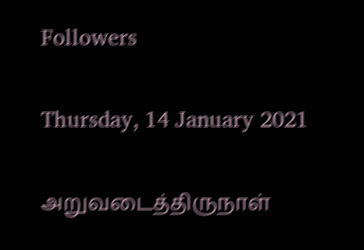Followers

Thursday, 14 January 2021

அறுவடைத்திருநாள்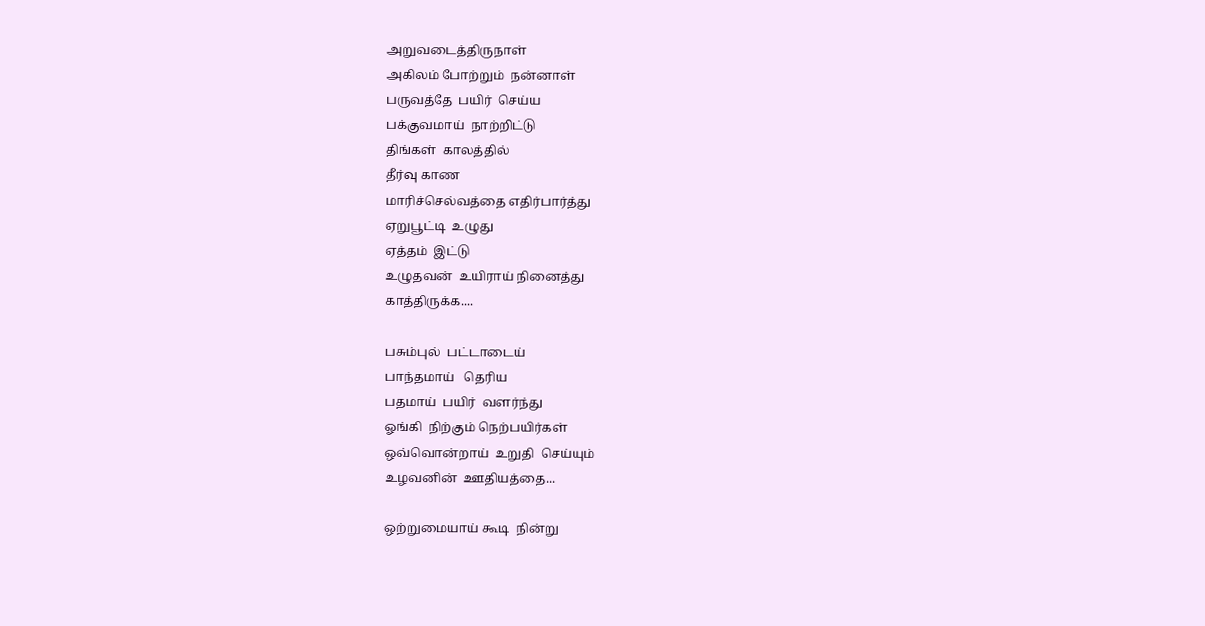அறுவடைத்திருநாள்
அகிலம் போற்றும்  நன்னாள்
பருவத்தே  பயிர்  செய்ய
பக்குவமாய்  நாற்றிட்டு
திங்கள்  காலத்தில்
தீர்வு காண
மாரிச்செல்வத்தை எதிர்பார்த்து
ஏறுபூட்டி  உழுது
ஏத்தம்  இட்டு
உழுதவன்  உயிராய் நினைத்து
காத்திருக்க....

பசும்புல்  பட்டாடைய்
பாந்தமாய்   தெரிய
பதமாய்  பயிர்  வளர்ந்து
ஓங்கி  நிற்கும் நெற்பயிர்கள்
ஒவ்வொன்றாய்  உறுதி  செய்யும்
உழவனின்  ஊதியத்தை...

ஒற்றுமையாய் கூடி  நின்று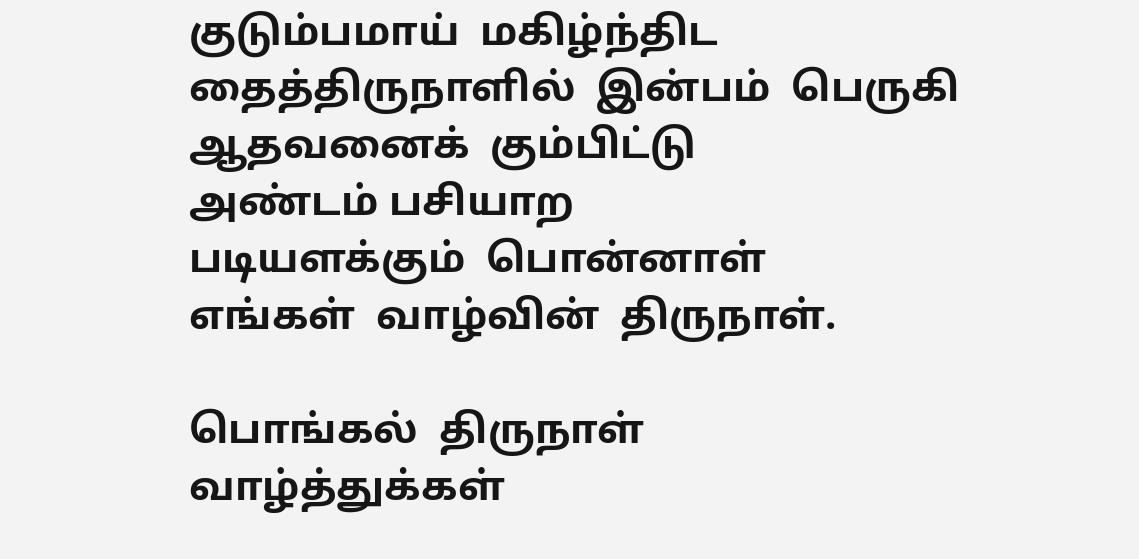குடும்பமாய்  மகிழ்ந்திட
தைத்திருநாளில்  இன்பம்  பெருகி
ஆதவனைக்  கும்பிட்டு
அண்டம் பசியாற
படியளக்கும்  பொன்னாள்
எங்கள்  வாழ்வின்  திருநாள்.

பொங்கல்  திருநாள்  வாழ்த்துக்கள்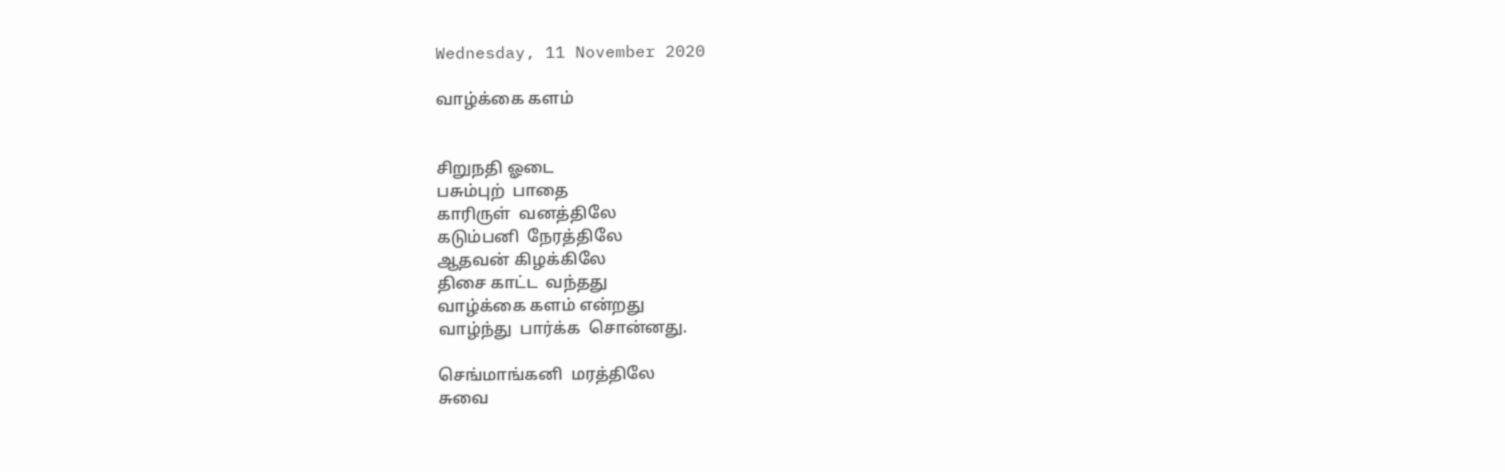Wednesday, 11 November 2020

வாழ்க்கை களம்


சிறுநதி ஓடை
பசும்புற்  பாதை
காரிருள்  வனத்திலே
கடும்பனி  நேரத்திலே
ஆதவன் கிழக்கிலே
திசை காட்ட  வந்தது
வாழ்க்கை களம் என்றது
வாழ்ந்து  பார்க்க  சொன்னது.

செங்மாங்கனி  மரத்திலே
சுவை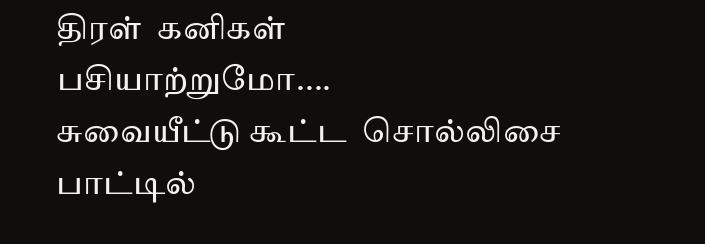திரள்  கனிகள்
பசியாற்றுமோ....
சுவையீட்டு கூட்ட  சொல்லிசை
பாட்டில்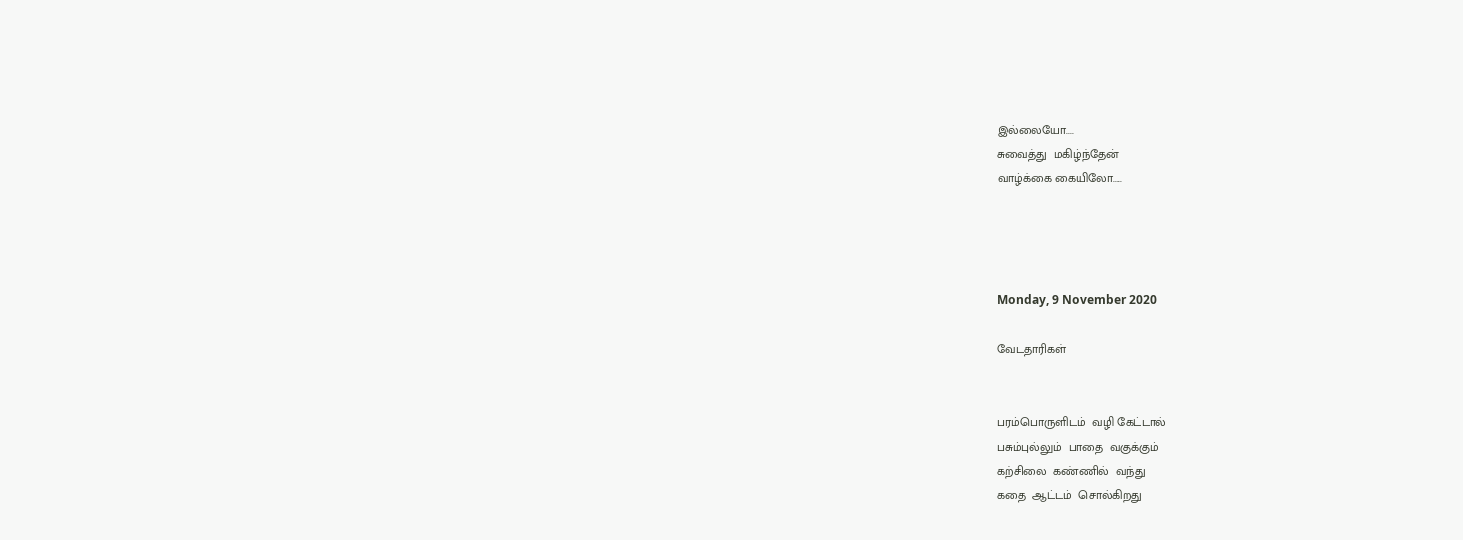இல்லையோ....
சுவைத்து  மகிழ்ந்தேன்
வாழ்க்கை கையிலோ.....




Monday, 9 November 2020

வேடதாரிகள்


பரம்பொருளிடம்  வழி கேட்டால்
பசும்புல்லும்  பாதை  வகுக்கும்
கற்சிலை  கண்ணில்  வந்து
கதை  ஆட்டம்  சொல்கிறது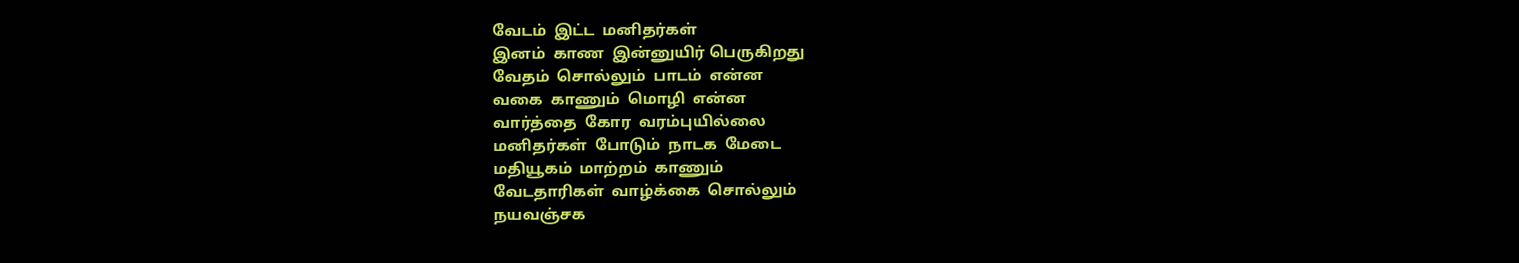வேடம்  இட்ட  மனிதர்கள்
இனம்  காண  இன்னுயிர் பெருகிறது
வேதம்  சொல்லும்  பாடம்  என்ன
வகை  காணும்  மொழி  என்ன
வார்த்தை  கோர  வரம்புயில்லை
மனிதர்கள்  போடும்  நாடக  மேடை
மதியூகம்  மாற்றம்  காணும்
வேடதாரிகள்  வாழ்க்கை  சொல்லும்
நயவஞ்சக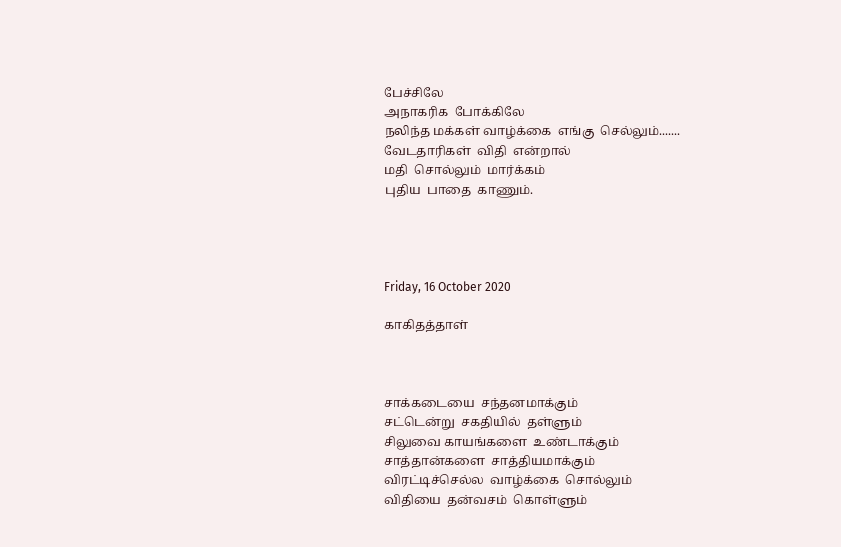பேச்சிலே
அநாகரிக  போக்கிலே
நலிந்த மக்கள் வாழ்க்கை  எங்கு  செல்லும்.......
வேடதாரிகள்  விதி  என்றால்
மதி  சொல்லும்  மார்க்கம்
புதிய  பாதை  காணும்.




Friday, 16 October 2020

காகிதத்தாள்



சாக்கடையை  சந்தனமாக்கும்
சட்டென்று  சகதியில்  தள்ளும்
சிலுவை காயங்களை  உண்டாக்கும்
சாத்தான்களை  சாத்தியமாக்கும்
விரட்டிச்செல்ல  வாழ்க்கை  சொல்லும்
விதியை  தன்வசம்  கொள்ளும்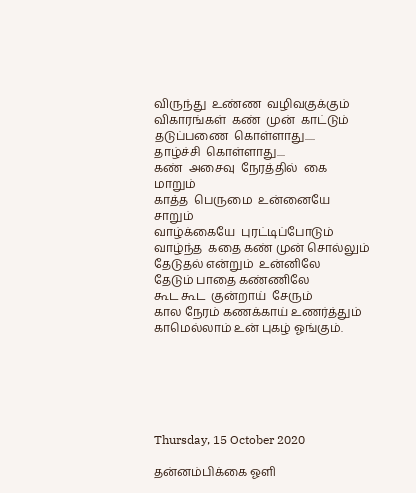விருந்து  உண்ண  வழிவகுக்கும்
விகாரங்கள்  கண்  முன்  காட்டும்
தடுப்பணை  கொள்ளாது.....
தாழ்ச்சி  கொள்ளாது....
கண்  அசைவு  நேரத்தில்  கை  மாறும்
காத்த  பெருமை  உன்னையே  சாறும்
வாழ்க்கையே  புரட்டிப்போடும்
வாழ்ந்த  கதை கண் முன் சொல்லும்
தேடுதல் என்றும்  உன்னிலே
தேடும் பாதை கண்ணிலே
கூட கூட  குன்றாய்  சேரும்
கால நேரம் கணக்காய் உணர்த்தும்
காமெல்லாம் உன் புகழ் ஓங்கும்.






Thursday, 15 October 2020

தன்னம்பிக்கை ஓளி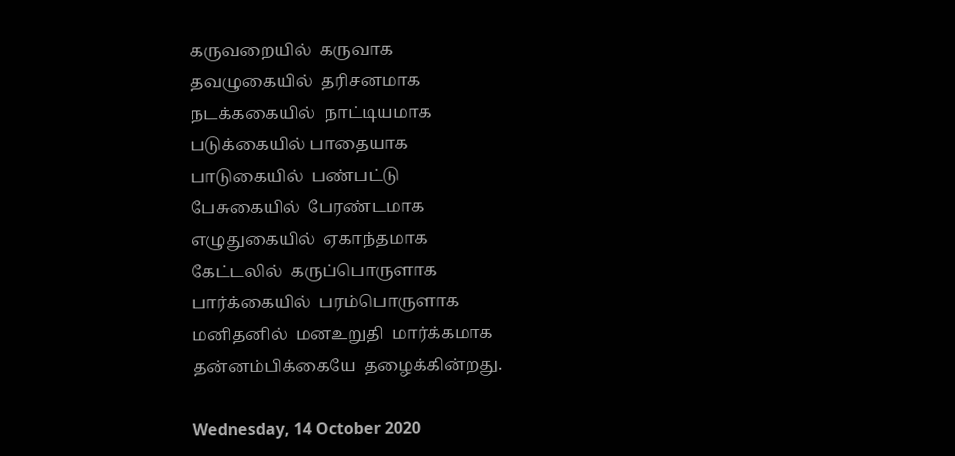கருவறையில்  கருவாக
தவழுகையில்  தரிசனமாக
நடக்ககையில்  நாட்டியமாக
படுக்கையில் பாதையாக
பாடுகையில்  பண்பட்டு
பேசுகையில்  பேரண்டமாக
எழுதுகையில்  ஏகாந்தமாக
கேட்டலில்  கருப்பொருளாக
பார்க்கையில்  பரம்பொருளாக
மனிதனில்  மனஉறுதி  மார்க்கமாக
தன்னம்பிக்கையே  தழைக்கின்றது.

Wednesday, 14 October 2020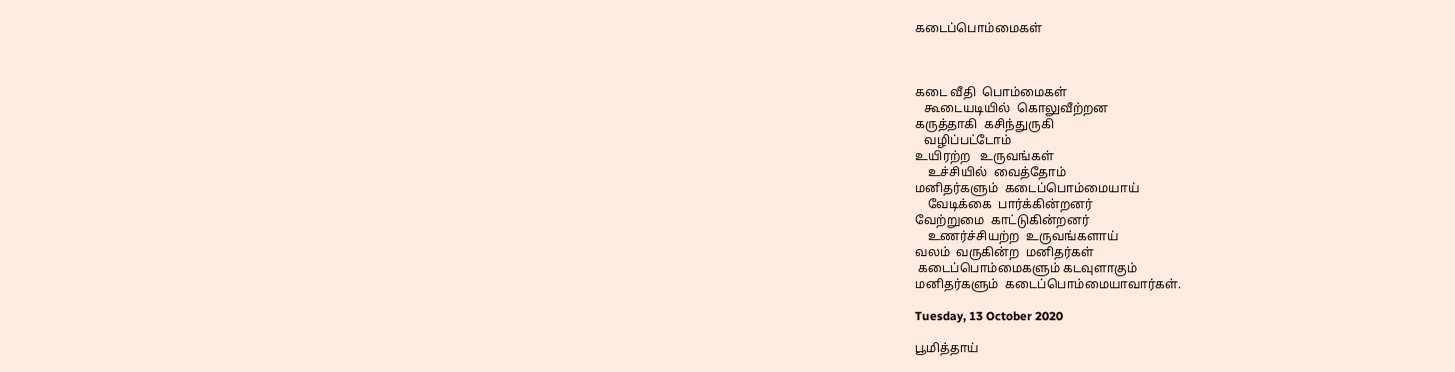கடைப்பொம்மைகள்



கடை வீதி  பொம்மைகள்
   கூடையடியில்  கொலுவீற்றன
கருத்தாகி  கசிந்துருகி
   வழிப்பட்டோம்
உயிரற்ற   உருவங்கள்
    உச்சியில்  வைத்தோம்
மனிதர்களும்  கடைப்பொம்மையாய்
    வேடிக்கை  பார்க்கின்றனர்
வேற்றுமை  காட்டுகின்றனர்
    உணர்ச்சியற்ற  உருவங்களாய்
வலம்  வருகின்ற  மனிதர்கள்
 கடைப்பொம்மைகளும் கடவுளாகும்
மனிதர்களும்  கடைப்பொம்மையாவார்கள்.

Tuesday, 13 October 2020

பூமித்தாய்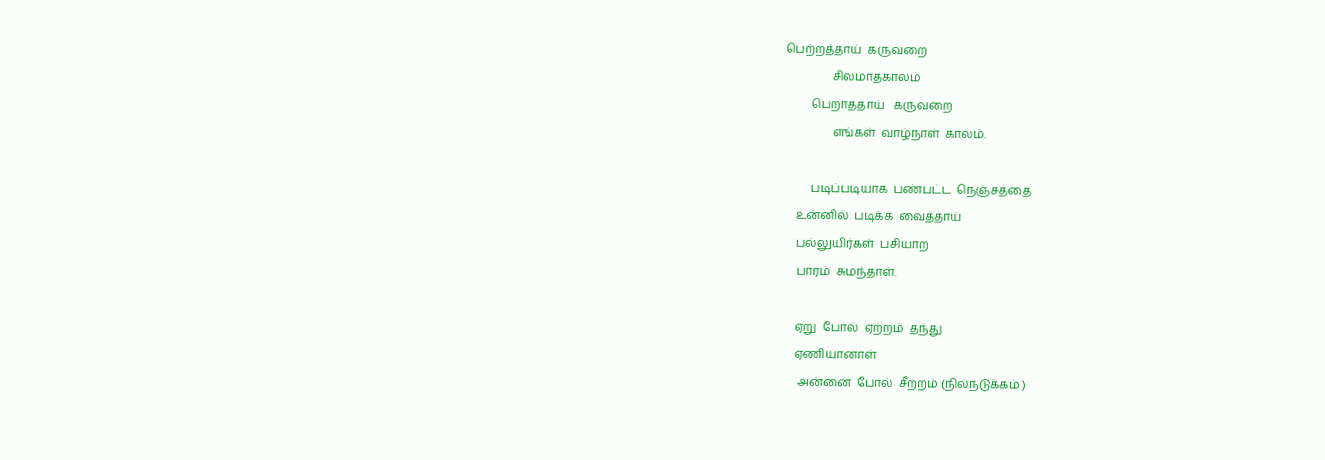பெற்றத்தாய்  கருவறை
                சிலமாதகாலம்
         பெறாததாய்   கருவறை
                எங்கள்  வாழ்நாள்  காலம்.

         படிப்படியாக  பண்பட்ட  நெஞ்சத்தை
    உன்னில்  படிக்க  வைத்தாய்
    பல்லுயிர்கள்  பசியாற
    பாரம்  சுமந்தாள்.

    ஏறு  போல்  ஏற்றம்  தந்து
    ஏணியானாள்
     அன்னை  போல்  சீற்றம் (நிலநடுக்கம் )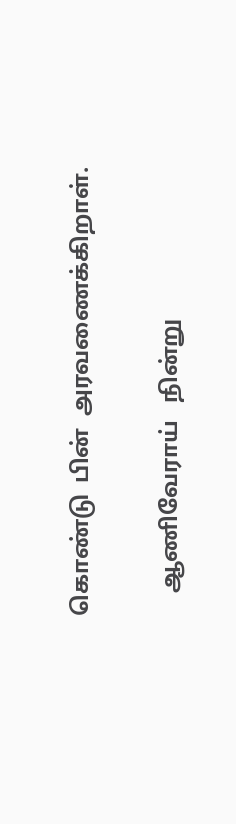கொண்டு  பின்  அரவணைக்கிறாள்.

    ஆணிவேராய்   நின்று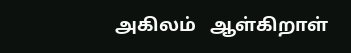அகிலம்   ஆள்கிறாள்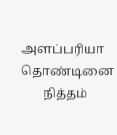அளப்பரியா  தொண்டினை
       நித்தம்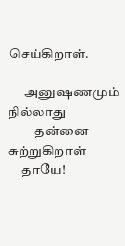செய்கிறாள்.

      அனுஷணமும்   நில்லாது
          தன்னை  சுற்றுகிறாள்
     தாயே!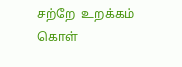சற்றே  உறக்கம்  கொள்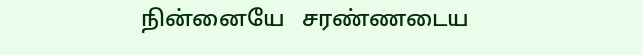நின்னையே   சரண்ணடைய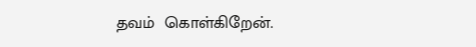தவம்  கொள்கிறேன்.